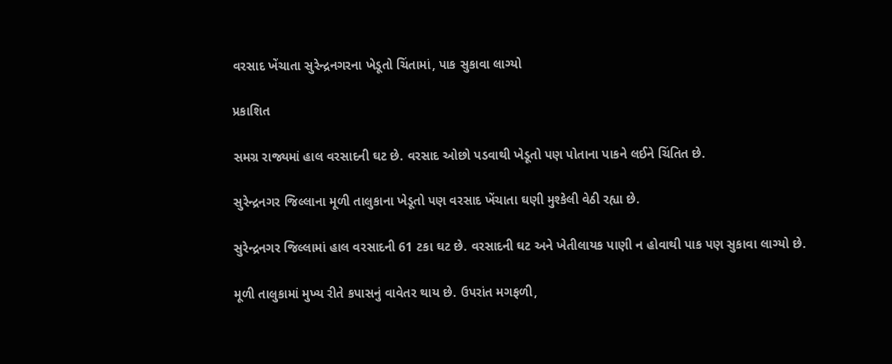વરસાદ ખેંચાતા સુરેન્દ્રનગરના ખેડૂતો ચિંતામાં, પાક સુકાવા લાગ્યો

પ્રકાશિત

સમગ્ર રાજ્યમાં હાલ વરસાદની ઘટ છે. વરસાદ ઓછો પડવાથી ખેડૂતો પણ પોતાના પાકને લઈને ચિંતિત છે.

સુરેન્દ્રનગર જિલ્લાના મૂળી તાલુકાના ખેડૂતો પણ વરસાદ ખેંચાતા ઘણી મુશ્કેલી વેઠી રહ્યા છે.

સુરેન્દ્રનગર જિલ્લામાં હાલ વરસાદની 61 ટકા ઘટ છે. વરસાદની ઘટ અને ખેતીલાયક પાણી ન હોવાથી પાક પણ સુકાવા લાગ્યો છે.

મૂળી તાલુકામાં મુખ્ય રીતે કપાસનું વાવેતર થાય છે. ઉપરાંત મગફળી,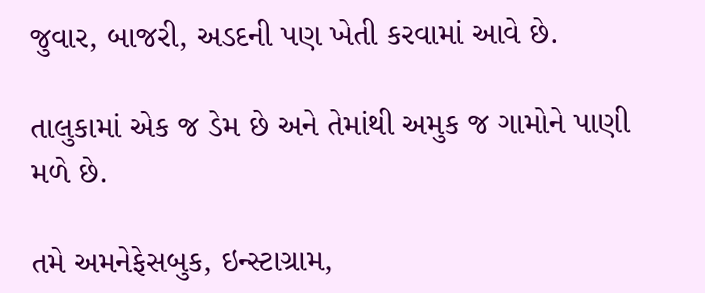જુવાર, બાજરી, અડદની પણ ખેતી કરવામાં આવે છે.

તાલુકામાં એક જ ડેમ છે અને તેમાંથી અમુક જ ગામોને પાણી મળે છે.

તમે અમનેફેસબુક, ઇન્સ્ટાગ્રામ,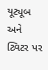યૂટ્યૂબ અને ટ્વિટર પર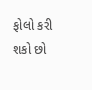ફોલો કરી શકો છો